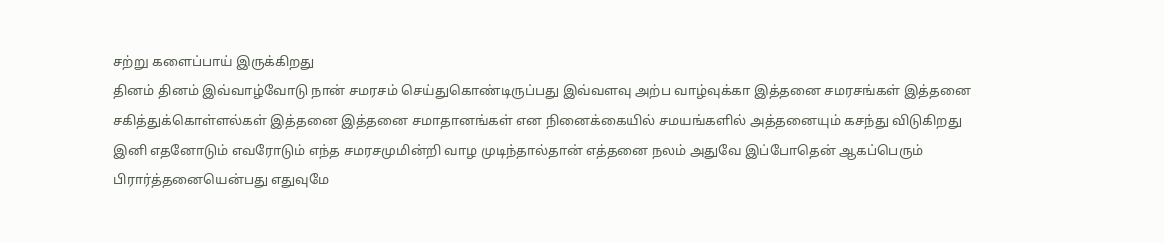சற்று களைப்பாய் இருக்கிறது
தினம் தினம் இவ்வாழ்வோடு நான் சமரசம் செய்துகொண்டிருப்பது இவ்வளவு அற்ப வாழ்வுக்கா இத்தனை சமரசங்கள் இத்தனை சகித்துக்கொள்ளல்கள் இத்தனை இத்தனை சமாதானங்கள் என நினைக்கையில் சமயங்களில் அத்தனையும் கசந்து விடுகிறது இனி எதனோடும் எவரோடும் எந்த சமரசமுமின்றி வாழ முடிந்தால்தான் எத்தனை நலம் அதுவே இப்போதென் ஆகப்பெரும் பிரார்த்தனையென்பது எதுவுமே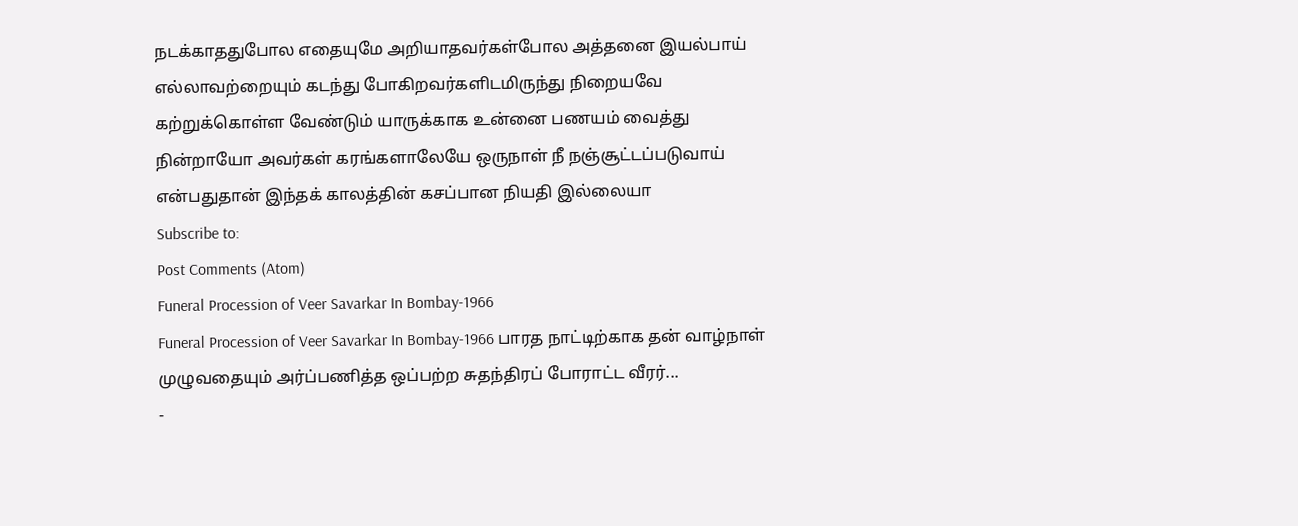நடக்காததுபோல எதையுமே அறியாதவர்கள்போல அத்தனை இயல்பாய் எல்லாவற்றையும் கடந்து போகிறவர்களிடமிருந்து நிறையவே கற்றுக்கொள்ள வேண்டும் யாருக்காக உன்னை பணயம் வைத்து நின்றாயோ அவர்கள் கரங்களாலேயே ஒருநாள் நீ நஞ்சூட்டப்படுவாய் என்பதுதான் இந்தக் காலத்தின் கசப்பான நியதி இல்லையா
Subscribe to:
Post Comments (Atom)
Funeral Procession of Veer Savarkar In Bombay-1966
Funeral Procession of Veer Savarkar In Bombay-1966 பாரத நாட்டிற்காக தன் வாழ்நாள் முழுவதையும் அர்ப்பணித்த ஒப்பற்ற சுதந்திரப் போராட்ட வீரர்...
-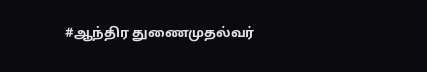#ஆந்திர துணைமுதல்வர்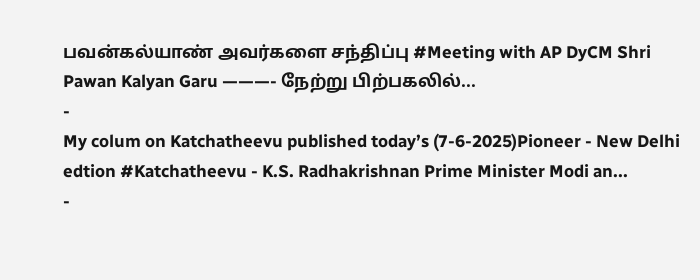பவன்கல்யாண் அவர்களை சந்திப்பு #Meeting with AP DyCM Shri Pawan Kalyan Garu ———- நேற்று பிற்பகலில்...
-
My colum on Katchatheevu published today’s (7-6-2025)Pioneer - New Delhi edtion #Katchatheevu - K.S. Radhakrishnan Prime Minister Modi an...
-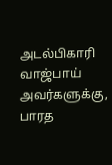அடல்பிகாரி வாஜ்பாய் அவர்களுக்கு, பாரத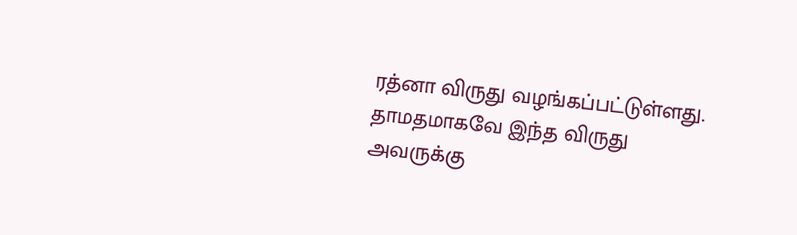ரத்னா விருது வழங்கப்பட்டுள்ளது. தாமதமாகவே இந்த விருது அவருக்கு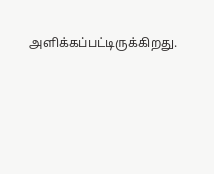அளிக்கப்பட்டிருக்கிறது.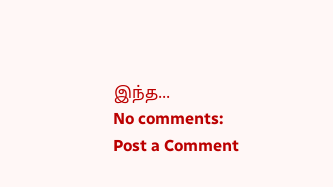இந்த...
No comments:
Post a Comment